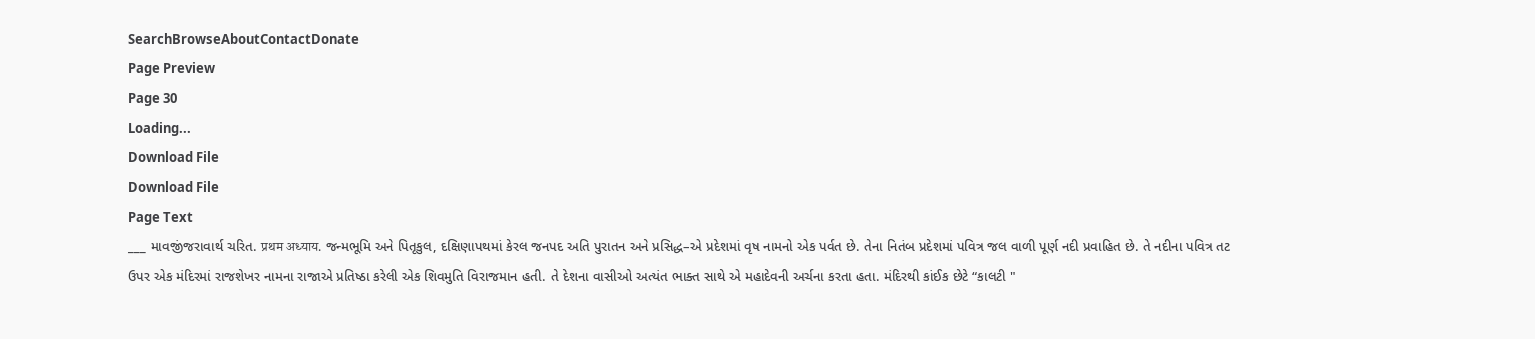SearchBrowseAboutContactDonate
Page Preview
Page 30
Loading...
Download File
Download File
Page Text
___ માવજીંજરાવાર્થ ચરિત. प्रथम अध्याय. જન્મભૂમિ અને પિતૃકુલ, દક્ષિણાપથમાં કેરલ જનપદ અતિ પુરાતન અને પ્રસિદ્ધ–એ પ્રદેશમાં વૃષ નામનો એક પર્વત છે. તેના નિતંબ પ્રદેશમાં પવિત્ર જલ વાળી પૂર્ણ નદી પ્રવાહિત છે. તે નદીના પવિત્ર તટ ઉપર એક મંદિરમાં રાજશેખર નામના રાજાએ પ્રતિષ્ઠા કરેલી એક શિવમુતિ વિરાજમાન હતી. તે દેશના વાસીઓ અત્યંત ભાક્ત સાથે એ મહાદેવની અર્ચના કરતા હતા. મંદિરથી કાંઈક છેટે “કાલટી "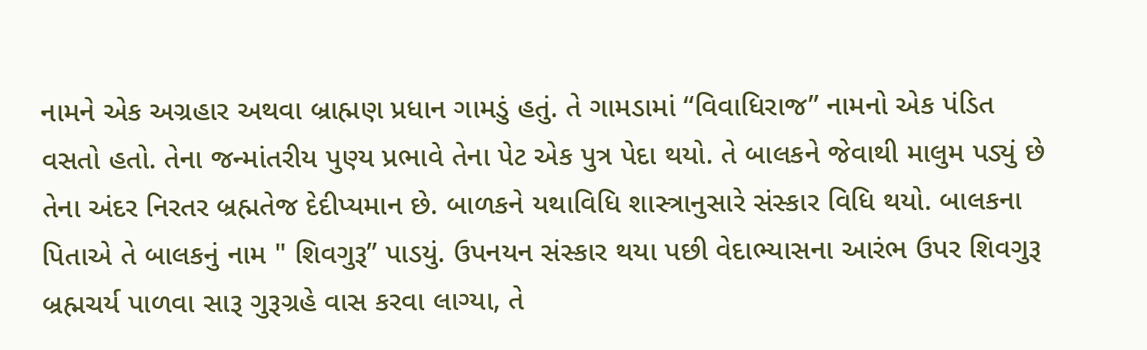નામને એક અગ્રહાર અથવા બ્રાહ્મણ પ્રધાન ગામડું હતું. તે ગામડામાં “વિવાધિરાજ” નામનો એક પંડિત વસતો હતો. તેના જન્માંતરીય પુણ્ય પ્રભાવે તેના પેટ એક પુત્ર પેદા થયો. તે બાલકને જેવાથી માલુમ પડ્યું છે તેના અંદર નિરતર બ્રહ્મતેજ દેદીપ્યમાન છે. બાળકને યથાવિધિ શાસ્ત્રાનુસારે સંસ્કાર વિધિ થયો. બાલકના પિતાએ તે બાલકનું નામ " શિવગુરૂ” પાડયું. ઉપનયન સંસ્કાર થયા પછી વેદાભ્યાસના આરંભ ઉપર શિવગુરૂ બ્રહ્મચર્ય પાળવા સારૂ ગુરૂગ્રહે વાસ કરવા લાગ્યા, તે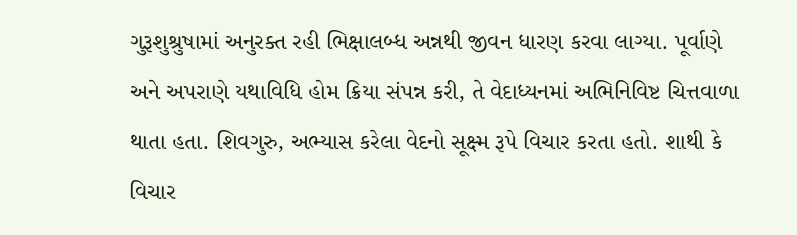ગુરૂશુશ્રુષામાં અનુરક્ત રહી ભિક્ષાલબ્ધ અન્નથી જીવન ધારણ કરવા લાગ્યા. પૂર્વાણે અને અપરાણે યથાવિધિ હોમ ક્રિયા સંપન્ન કરી, તે વેદાધ્યનમાં અભિનિવિષ્ટ ચિત્તવાળા થાતા હતા. શિવગુરુ, અભ્યાસ કરેલા વેદનો સૂક્ષ્મ રૂપે વિચાર કરતા હતો. શાથી કે વિચાર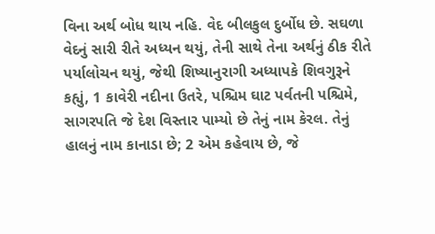વિના અર્થ બોધ થાય નહિ. વેદ બીલકુલ દુર્બોધ છે. સઘળા વેદનું સારી રીતે અધ્યન થયું, તેની સાથે તેના અર્થનું ઠીક રીતે પર્યાલોચન થયું, જેથી શિષ્યાનુરાગી અધ્યાપકે શિવગુરૂને કહ્યું, 1 કાવેરી નદીના ઉતરે, પશ્ચિમ ઘાટ પર્વતની પશ્ચિમે, સાગરપતિ જે દેશ વિસ્તાર પામ્યો છે તેનું નામ કેરલ. તેનું હાલનું નામ કાનાડા છે; 2 એમ કહેવાય છે, જે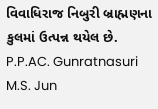વિવાધિરાજ નિબુરી બ્રાહ્મણના કુલમાં ઉત્પન્ન થયેલ છે. P.P.AC. Gunratnasuri M.S. Jun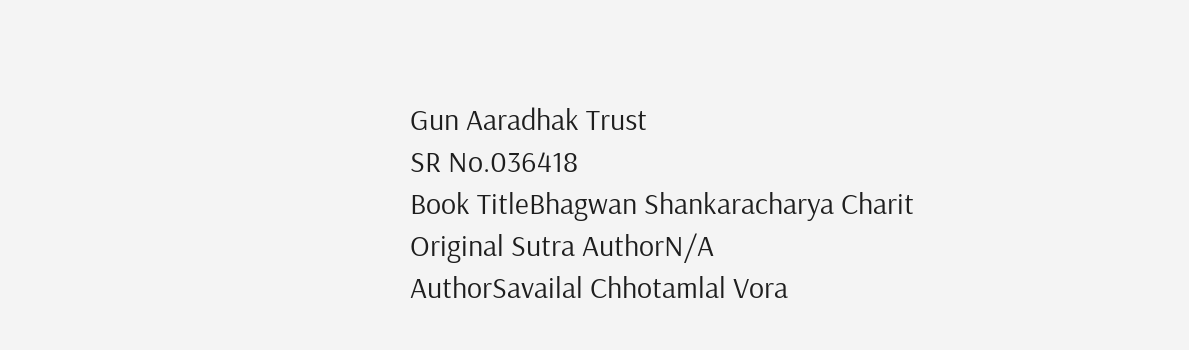Gun Aaradhak Trust
SR No.036418
Book TitleBhagwan Shankaracharya Charit
Original Sutra AuthorN/A
AuthorSavailal Chhotamlal Vora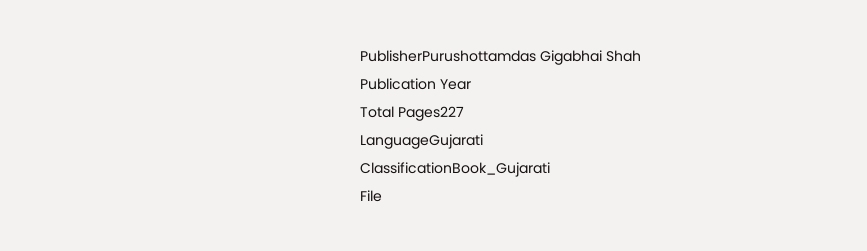PublisherPurushottamdas Gigabhai Shah
Publication Year
Total Pages227
LanguageGujarati
ClassificationBook_Gujarati
File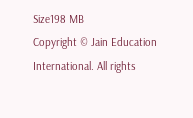Size198 MB
Copyright © Jain Education International. All rights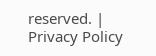reserved. | Privacy Policy